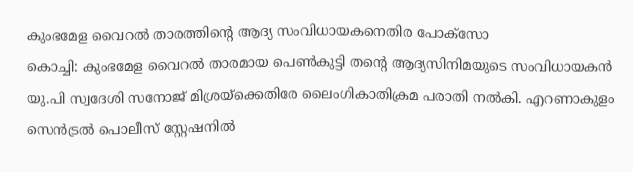കുംഭമേള വൈറൽ താരത്തിന്റെ ആദ്യ സംവിധായകനെതിര പോക്സോ
കൊച്ചി: കുംഭമേള വൈറൽ താരമായ പെൺകുട്ടി തന്റെ ആദ്യസിനിമയുടെ സംവിധായകൻ യു.പി സ്വദേശി സനോജ് മിശ്രയ്ക്കെതിരേ ലൈംഗികാതിക്രമ പരാതി നൽകി. എറണാകുളം സെൻട്രൽ പൊലീസ് സ്റ്റേഷനിൽ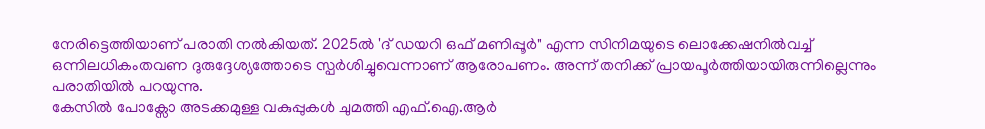നേരിട്ടെത്തിയാണ് പരാതി നൽകിയത്. 2025ൽ 'ദ് ഡയറി ഒഫ് മണിപ്പൂർ" എന്ന സിനിമയുടെ ലൊക്കേഷനിൽവച്ച് ഒന്നിലധികംതവണ ദുരുദ്ദേശ്യത്തോടെ സ്പർശിച്ചുവെന്നാണ് ആരോപണം. അന്ന് തനിക്ക് പ്രായപൂർത്തിയായിരുന്നില്ലെന്നും പരാതിയിൽ പറയുന്നു.
കേസിൽ പോക്സോ അടക്കമുള്ള വകുപ്പുകൾ ചുമത്തി എഫ്.ഐ.ആർ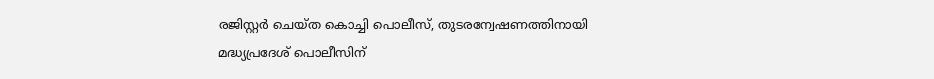രജിസ്റ്റർ ചെയ്ത കൊച്ചി പൊലീസ്, തുടരന്വേഷണത്തിനായി മദ്ധ്യപ്രദേശ് പൊലീസിന്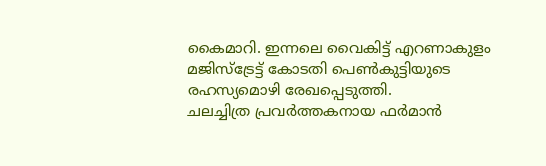കൈമാറി. ഇന്നലെ വൈകിട്ട് എറണാകുളം മജിസ്ട്രേട്ട് കോടതി പെൺകുട്ടിയുടെ രഹസ്യമൊഴി രേഖപ്പെടുത്തി.
ചലച്ചിത്ര പ്രവർത്തകനായ ഫർമാൻ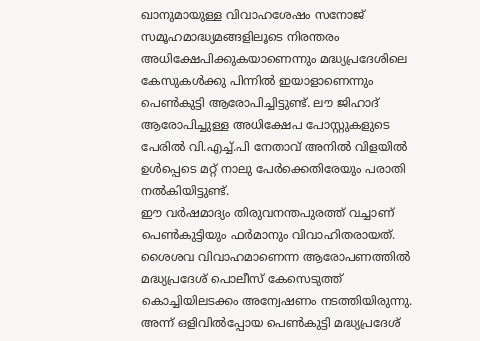ഖാനുമായുള്ള വിവാഹശേഷം സനോജ് സമൂഹമാദ്ധ്യമങ്ങളിലൂടെ നിരന്തരം അധിക്ഷേപിക്കുകയാണെന്നും മദ്ധ്യപ്രദേശിലെ കേസുകൾക്കു പിന്നിൽ ഇയാളാണെന്നും പെൺകുട്ടി ആരോപിച്ചിട്ടുണ്ട്. ലൗ ജിഹാദ് ആരോപിച്ചുള്ള അധിക്ഷേപ പോസ്റ്റുകളുടെ പേരിൽ വി.എച്ച്.പി നേതാവ് അനിൽ വിളയിൽ ഉൾപ്പെടെ മറ്റ് നാലു പേർക്കെതിരേയും പരാതി നൽകിയിട്ടുണ്ട്.
ഈ വർഷമാദ്യം തിരുവനന്തപുരത്ത് വച്ചാണ് പെൺകുട്ടിയും ഫർമാനും വിവാഹിതരായത്. ശൈശവ വിവാഹമാണെന്ന ആരോപണത്തിൽ മദ്ധ്യപ്രദേശ് പൊലീസ് കേസെടുത്ത് കൊച്ചിയിലടക്കം അന്വേഷണം നടത്തിയിരുന്നു. അന്ന് ഒളിവിൽപ്പോയ പെൺകുട്ടി മദ്ധ്യപ്രദേശ്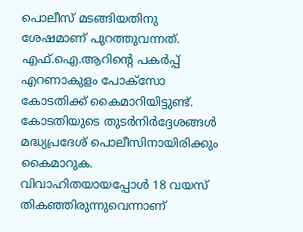പൊലീസ് മടങ്ങിയതിനു ശേഷമാണ് പുറത്തുവന്നത്. എഫ്.ഐ.ആറിന്റെ പകർപ്പ് എറണാകുളം പോക്സോ കോടതിക്ക് കൈമാറിയിട്ടുണ്ട്. കോടതിയുടെ തുടർനിർദ്ദേശങ്ങൾ മദ്ധ്യപ്രദേശ് പൊലീസിനായിരിക്കും കൈമാറുക. വിവാഹിതയായപ്പോൾ 18 വയസ് തികഞ്ഞിരുന്നുവെന്നാണ്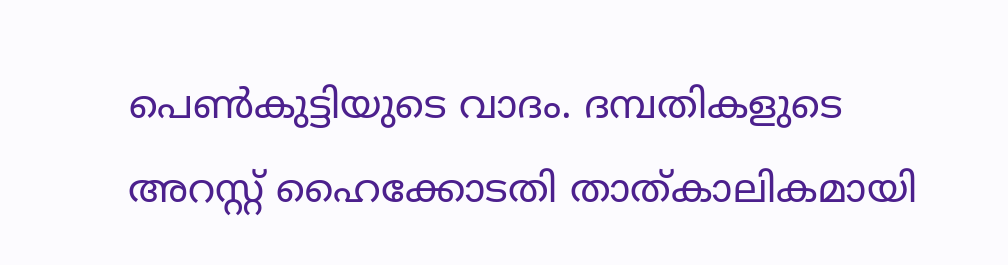പെൺകുട്ടിയുടെ വാദം. ദമ്പതികളുടെ അറസ്റ്റ് ഹൈക്കോടതി താത്കാലികമായി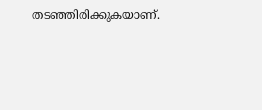തടഞ്ഞിരിക്കുകയാണ്.